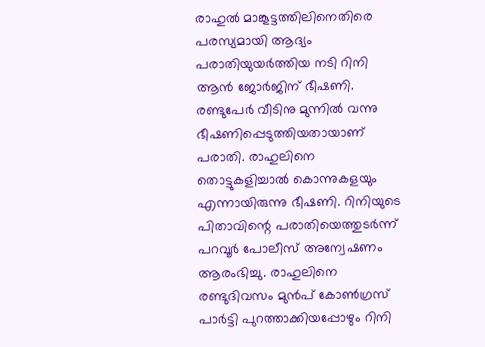രാഹുൽ മാങ്കൂട്ടത്തിലിനെതിരെ പരസ്യമായി ആദ്യം പരാതിയുയർത്തിയ നടി റിനി ആൻ ജോർജിന് ഭീഷണി. രണ്ടുപേർ വീടിനു മുന്നിൽ വന്നു ഭീഷണിപ്പെടുത്തിയതായാണ് പരാതി. രാഹുലിനെ തൊട്ടുകളിച്ചാൽ കൊന്നുകളയും എന്നായിരുന്നു ഭീഷണി. റിനിയുടെ പിതാവിന്റെ പരാതിയെത്തുടർന്ന് പറവൂർ പോലീസ് അന്വേഷണം ആരംഭിച്ചു. രാഹുലിനെ രണ്ടുദിവസം മുൻപ് കോൺഗ്രസ് പാർട്ടി പുറത്താക്കിയപ്പോഴും റിനി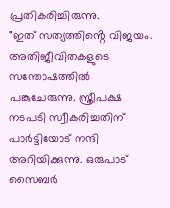പ്രതികരിച്ചിരുന്നു.
"ഇത് സത്യത്തിൻ്റെ വിജയം. അതിജീവിതകളുടെ സന്തോഷത്തിൽ പങ്കുചേരുന്നു. സ്ത്രീപക്ഷ നടപടി സ്വീകരിച്ചതിന് പാർട്ടിയോട് നന്ദി അറിയിക്കുന്നു. ഒരുപാട് സൈബർ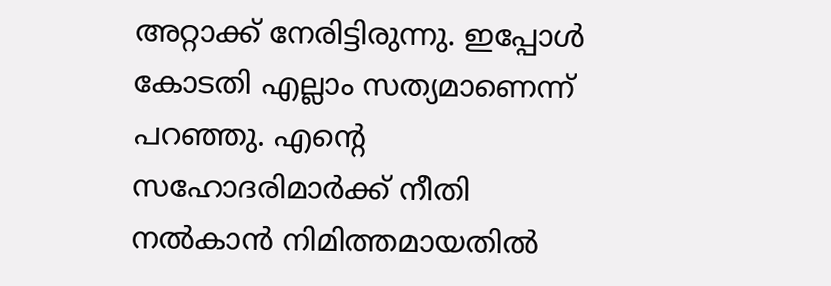അറ്റാക്ക് നേരിട്ടിരുന്നു. ഇപ്പോൾ കോടതി എല്ലാം സത്യമാണെന്ന് പറഞ്ഞു. എൻ്റെ സഹോദരിമാർക്ക് നീതി നൽകാൻ നിമിത്തമായതിൽ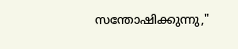സന്തോഷിക്കുന്നു,"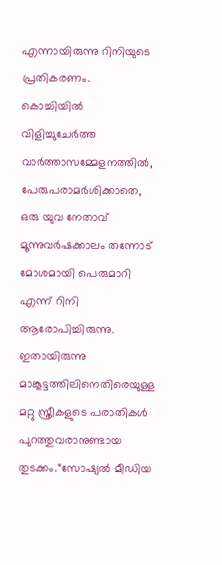എന്നായിരുന്നു റിനിയുടെ പ്രതികരണം.
കൊച്ചിയിൽ വിളിച്ചുചേർത്ത വാർത്താസമ്മേളനത്തിൽ, പേരുപരാമർശിക്കാതെ, ഒരു യുവ നേതാവ് മൂന്നുവർഷക്കാലം തന്നോട് മോശമായി പെരുമാറി എന്ന് റിനി ആരോപിച്ചിരുന്നു. ഇതായിരുന്നു മാങ്കൂട്ടത്തിലിനെതിരെയുള്ള മറ്റു സ്ത്രീകളുടെ പരാതികൾ പുറത്തുവരാനുണ്ടായ തുടക്കം.“സോഷ്യൽ മീഡിയ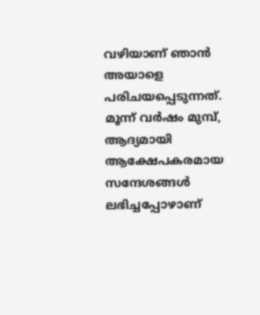വഴിയാണ് ഞാൻ അയാളെ പരിചയപ്പെടുന്നത്. മൂന്ന് വർഷം മുമ്പ്, ആദ്യമായി ആക്ഷേപകരമായ സന്ദേശങ്ങൾ ലഭിച്ചപ്പോഴാണ്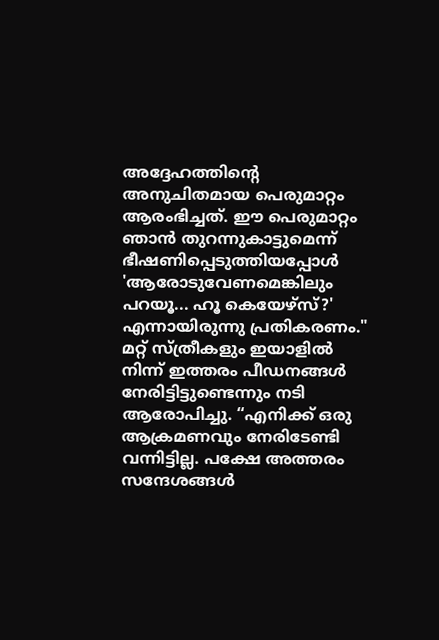അദ്ദേഹത്തിന്റെ അനുചിതമായ പെരുമാറ്റം ആരംഭിച്ചത്. ഈ പെരുമാറ്റം ഞാൻ തുറന്നുകാട്ടുമെന്ന് ഭീഷണിപ്പെടുത്തിയപ്പോൾ 'ആരോടുവേണമെങ്കിലും പറയൂ... ഹൂ കെയേഴ്സ്?' എന്നായിരുന്നു പ്രതികരണം."
മറ്റ് സ്ത്രീകളും ഇയാളിൽ നിന്ന് ഇത്തരം പീഡനങ്ങൾ നേരിട്ടിട്ടുണ്ടെന്നും നടി ആരോപിച്ചു. “എനിക്ക് ഒരു ആക്രമണവും നേരിടേണ്ടി വന്നിട്ടില്ല. പക്ഷേ അത്തരം സന്ദേശങ്ങൾ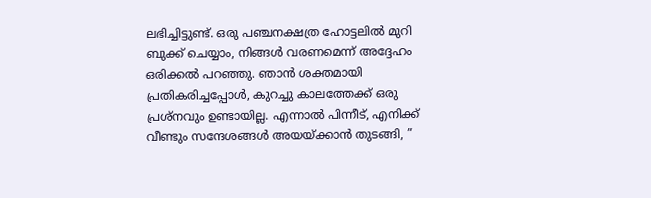ലഭിച്ചിട്ടുണ്ട്. ഒരു പഞ്ചനക്ഷത്ര ഹോട്ടലിൽ മുറി ബുക്ക് ചെയ്യാം, നിങ്ങൾ വരണമെന്ന് അദ്ദേഹം ഒരിക്കൽ പറഞ്ഞു. ഞാൻ ശക്തമായി പ്രതികരിച്ചപ്പോൾ, കുറച്ചു കാലത്തേക്ക് ഒരു പ്രശ്നവും ഉണ്ടായില്ല. എന്നാൽ പിന്നീട്, എനിക്ക് വീണ്ടും സന്ദേശങ്ങൾ അയയ്ക്കാൻ തുടങ്ങി, ”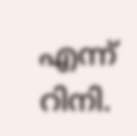എന്ന് റിനി.